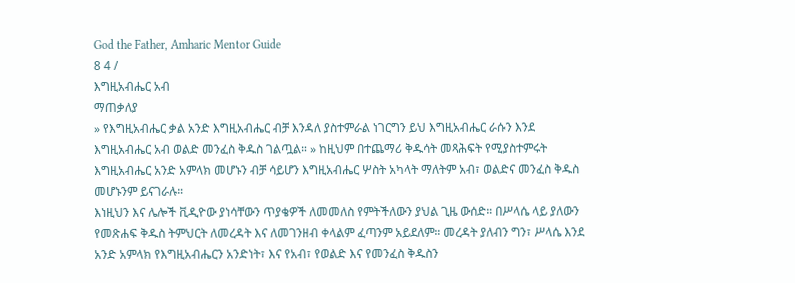God the Father, Amharic Mentor Guide
8 4 /
እግዚአብሔር አብ
ማጠቃለያ
» የእግዚአብሔር ቃል አንድ እግዚአብሔር ብቻ እንዳለ ያስተምራል ነገርግን ይህ እግዚአብሔር ራሱን እንደ እግዚአብሔር አብ ወልድ መንፈስ ቅዱስ ገልጧል። » ከዚህም በተጨማሪ ቅዱሳት መጻሕፍት የሚያስተምሩት እግዚአብሔር አንድ አምላክ መሆኑን ብቻ ሳይሆን እግዚአብሔር ሦስት አካላት ማለትም አብ፣ ወልድና መንፈስ ቅዱስ መሆኑንም ይናገራሉ።
እነዚህን እና ሌሎች ቪዲዮው ያነሳቸውን ጥያቄዎች ለመመለስ የምትችለውን ያህል ጊዜ ውሰድ። በሥላሴ ላይ ያለውን የመጽሐፍ ቅዱስ ትምህርት ለመረዳት እና ለመገንዘብ ቀላልም ፈጣንም አይደለም። መረዳት ያለብን ግን፣ ሥላሴ እንደ አንድ አምላክ የእግዚአብሔርን አንድነት፣ እና የአብ፣ የወልድ እና የመንፈስ ቅዱስን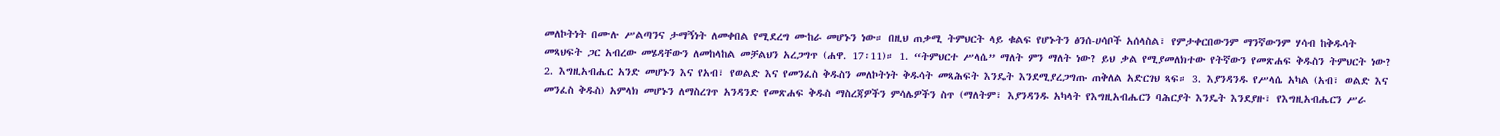መለኮትነት በሙሉ ሥልጣንና ታማኝነት ለመቀበል የሚደረግ ሙከራ መሆኑን ነው። በዚህ ጠቃሚ ትምህርት ላይ ቁልፍ የሆኑትን ፅንሰ-ሀሳቦች አሰላስል፣ የምታቀርበውንም ማንኛውንም ሃሳብ ከቅዱሳት መጻህፍት ጋር አብረው መሄዳቸውን ለመከላከል መቻልህን አረጋግጥ (ሐዋ. 17፡11)። 1. “ትምህርተ ሥላሴ” ማለት ምን ማለት ነው? ይህ ቃል የሚያመለክተው የትኛውን የመጽሐፍ ቅዱስን ትምህርት ነው? 2. እግዚአብሔር አንድ መሆኑን እና የአብ፣ የወልድ እና የመንፈስ ቅዱስን መለኮትነት ቅዱሳት መጻሕፍት እንዴት እንደሚያረጋግጡ ጠቅለል አድርገህ ጻፍ። 3. እያንዳንዱ የሥላሴ አካል (አብ፣ ወልድ እና መንፈስ ቅዱስ) አምላክ መሆኑን ለማስረገጥ አንዳንድ የመጽሐፍ ቅዱስ ማስረጃዎችን ምሳሌዎችን ስጥ (ማለትም፣ እያንዳንዱ አካላት የእግዚአብሔርን ባሕርያት እንዴት እንደያዙ፣ የእግዚአብሔርን ሥራ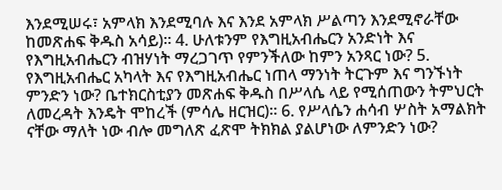እንደሚሠሩ፣ አምላክ እንደሚባሉ እና እንደ አምላክ ሥልጣን እንደሚኖራቸው ከመጽሐፍ ቅዱስ አሳይ)። 4. ሁለቱንም የእግዚአብሔርን አንድነት እና የእግዚአብሔርን ብዝሃነት ማረጋገጥ የምንችለው ከምን አንጻር ነው? 5. የእግዚአብሔር አካላት እና የእግዚአብሔር ነጠላ ማንነት ትርጉም እና ግንኙነት ምንድን ነው? ቤተክርስቲያን መጽሐፍ ቅዱስ በሥላሴ ላይ የሚሰጠውን ትምህርት ለመረዳት እንዴት ሞከረች (ምሳሌ ዘርዝር)። 6. የሥላሴን ሐሳብ ሦስት አማልክት ናቸው ማለት ነው ብሎ መግለጽ ፈጽሞ ትክክል ያልሆነው ለምንድን ነው?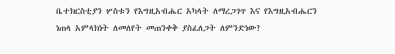ቤተክርስቲያን ሦስቱን የእግዚአብሔር አካላት ለማረጋገጥ እና የእግዚአብሔርን ነጠላ አምላክነት ለመለየት መጠንቀቅ ያስፈለጋት ለምንድነው?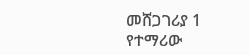መሸጋገሪያ 1
የተማሪው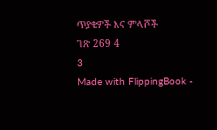ጥያቄዎች እና ምላሾች
ገጽ 269 4
3
Made with FlippingBook -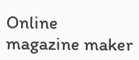Online magazine maker